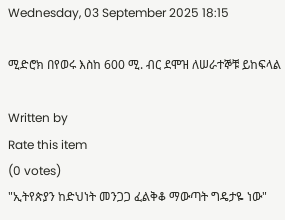Wednesday, 03 September 2025 18:15

ሚድሮክ በየወሩ እስከ 600 ሚ. ብር ደሞዝ ለሠራተኞቹ ይከፍላል

Written by
Rate this item
(0 votes)
"ኢትየጵያን ከድህነት መንጋጋ ፈልቅቆ ማውጣት ግዴታዬ ነው"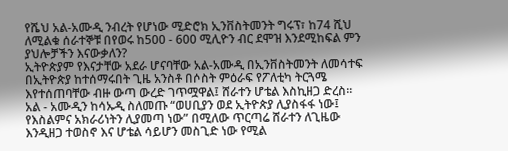የሼህ አል-አሙዲ ንብረት የሆነው ሚድሮክ ኢንቨስትመንት ግሩፕ፣ ከ74 ሺህ ለሚልቁ ሰራተኞቹ በየወሩ ከ500 - 600 ሚሊዮን ብር ደሞዝ እንደሚከፍል ምን ያህሎቻችን እናውቃለን?
ኢትዮጵያም የእናታቸው አደራ ሆናባቸው አል-አሙዲ በኢንቨስትመንት ለመሳተፍ በኢትዮጵያ ከተሰማሩበት ጊዜ አንስቶ በሶስት ምዕራፍ የፖለቲካ ትርጓሜ እየተሰጠባቸው ብዙ ውጣ ውረድ ገጥሟዋል፤ ሸራተን ሆቴል እስኪዘጋ ድረስ፡፡
አል - አሙዲን ከሳኡዲ ስለመጡ “ወሀቢያን ወደ ኢትዮጵያ ሊያስፋፋ ነው፤ የእስልምና አክራሪነትን ሊያመጣ ነው” በሚለው ጥርጣሬ ሸራተን ለጊዜው እንዲዘጋ ተወስኖ እና ሆቴል ሳይሆን መስጊድ ነው የሚል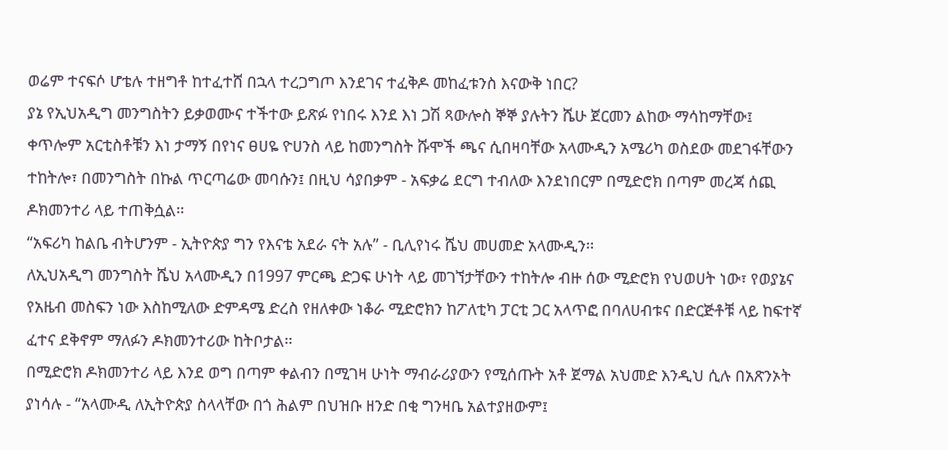ወሬም ተናፍሶ ሆቴሉ ተዘግቶ ከተፈተሸ በኋላ ተረጋግጦ እንደገና ተፈቅዶ መከፈቱንስ እናውቅ ነበር?
ያኔ የኢህአዲግ መንግስትን ይቃወሙና ተችተው ይጽፉ የነበሩ እንደ እነ ጋሽ ጻውሎስ ኞኞ ያሉትን ሼሁ ጀርመን ልከው ማሳከማቸው፤ ቀጥሎም አርቲስቶቹን እነ ታማኝ በየነና ፀሀዬ ዮሀንስ ላይ ከመንግስት ሹሞች ጫና ሲበዛባቸው አላሙዲን አሜሪካ ወስደው መደገፋቸውን ተከትሎ፣ በመንግስት በኩል ጥርጣሬው መባሱን፤ በዚህ ሳያበቃም - አፍቃሬ ደርግ ተብለው እንደነበርም በሚድሮክ በጣም መረጃ ሰጪ ዶክመንተሪ ላይ ተጠቅሷል፡፡
“አፍሪካ ከልቤ ብትሆንም - ኢትዮጵያ ግን የእናቴ አደራ ናት አሉ” - ቢሊየነሩ ሼህ መሀመድ አላሙዲን፡፡
ለኢህአዲግ መንግስት ሼህ አላሙዲን በ1997 ምርጫ ድጋፍ ሁነት ላይ መገኘታቸውን ተከትሎ ብዙ ሰው ሚድሮክ የህወሀት ነው፣ የወያኔና የአዜብ መስፍን ነው እስከሚለው ድምዳሜ ድረስ የዘለቀው ነቆራ ሚድሮክን ከፖለቲካ ፓርቲ ጋር አላጥፎ በባለሀብቱና በድርጅቶቹ ላይ ከፍተኛ ፈተና ደቅኖም ማለፉን ዶክመንተሪው ከትቦታል፡፡
በሚድሮክ ዶክመንተሪ ላይ እንደ ወግ በጣም ቀልብን በሚገዛ ሁነት ማብራሪያውን የሚሰጡት አቶ ጀማል አህመድ እንዲህ ሲሉ በአጽንኦት ያነሳሉ - “አላሙዲ ለኢትዮጵያ ስላላቸው በጎ ሕልም በህዝቡ ዘንድ በቂ ግንዛቤ አልተያዘውም፤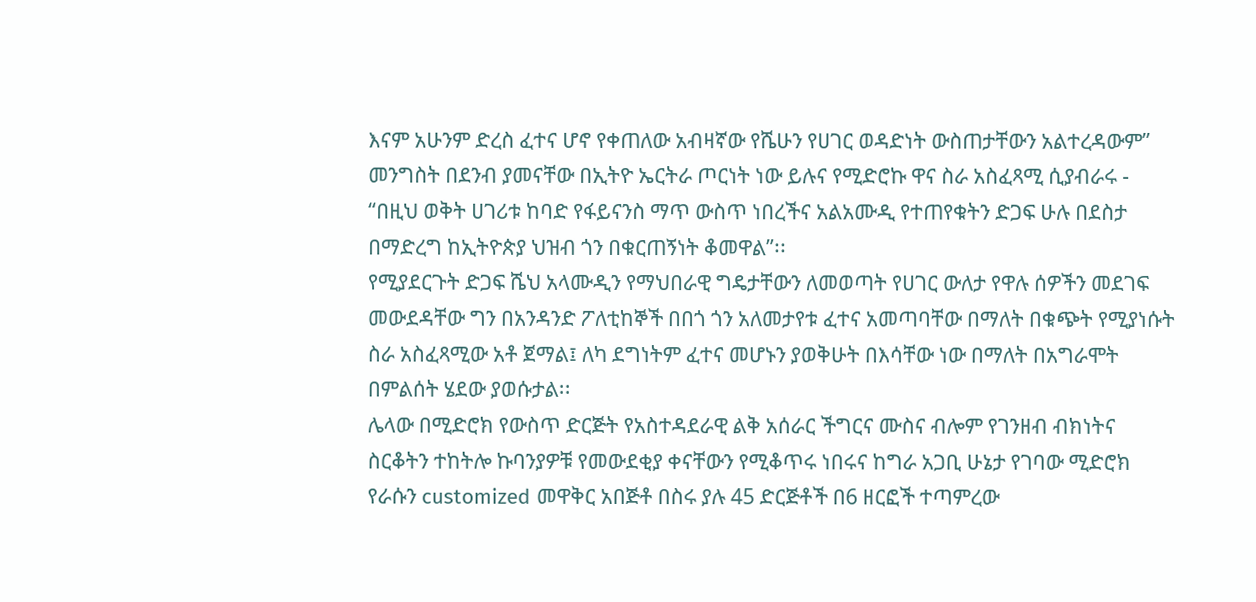እናም አሁንም ድረስ ፈተና ሆኖ የቀጠለው አብዛኛው የሼሁን የሀገር ወዳድነት ውስጠታቸውን አልተረዳውም”
መንግስት በደንብ ያመናቸው በኢትዮ ኤርትራ ጦርነት ነው ይሉና የሚድሮኩ ዋና ስራ አስፈጻሚ ሲያብራሩ - “በዚህ ወቅት ሀገሪቱ ከባድ የፋይናንስ ማጥ ውስጥ ነበረችና አልአሙዲ የተጠየቁትን ድጋፍ ሁሉ በደስታ በማድረግ ከኢትዮጵያ ህዝብ ጎን በቁርጠኝነት ቆመዋል”፡፡
የሚያደርጉት ድጋፍ ሼህ አላሙዲን የማህበራዊ ግዴታቸውን ለመወጣት የሀገር ውለታ የዋሉ ሰዎችን መደገፍ መውደዳቸው ግን በአንዳንድ ፖለቲከኞች በበጎ ጎን አለመታየቱ ፈተና አመጣባቸው በማለት በቁጭት የሚያነሱት ስራ አስፈጻሚው አቶ ጀማል፤ ለካ ደግነትም ፈተና መሆኑን ያወቅሁት በእሳቸው ነው በማለት በአግራሞት በምልሰት ሄደው ያወሱታል፡፡
ሌላው በሚድሮክ የውስጥ ድርጅት የአስተዳደራዊ ልቅ አሰራር ችግርና ሙስና ብሎም የገንዘብ ብክነትና ስርቆትን ተከትሎ ኩባንያዎቹ የመውደቂያ ቀናቸውን የሚቆጥሩ ነበሩና ከግራ አጋቢ ሁኔታ የገባው ሚድሮክ የራሱን customized መዋቅር አበጅቶ በስሩ ያሉ 45 ድርጅቶች በ6 ዘርፎች ተጣምረው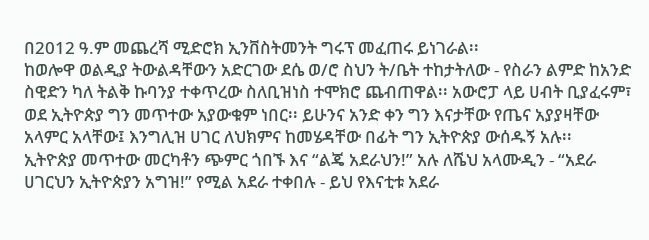በ2012 ዓ.ም መጨረሻ ሚድሮክ ኢንቨስትመንት ግሩፕ መፈጠሩ ይነገራል፡፡
ከወሎዋ ወልዲያ ትውልዳቸውን አድርገው ደሴ ወ/ሮ ስህን ት/ቤት ተከታትለው - የስራን ልምድ ከአንድ ስዊድን ካለ ትልቅ ኩባንያ ተቀጥረው ስለቢዝነስ ተሞክሮ ጨብጠዋል፡፡ አውሮፓ ላይ ሀብት ቢያፈሩም፣ ወደ ኢትዮጵያ ግን መጥተው አያውቁም ነበር፡፡ ይሁንና አንድ ቀን ግን እናታቸው የጤና አያያዛቸው አላምር አላቸው፤ እንግሊዝ ሀገር ለህክምና ከመሄዳቸው በፊት ግን ኢትዮጵያ ውሰዱኝ አሉ፡፡
ኢትዮጵያ መጥተው መርካቶን ጭምር ጎበኙ እና “ልጄ አደራህን!” አሉ ለሼህ አላሙዲን - “አደራ ሀገርህን ኢትዮጵያን አግዝ!” የሚል አደራ ተቀበሉ - ይህ የእናቲቱ አደራ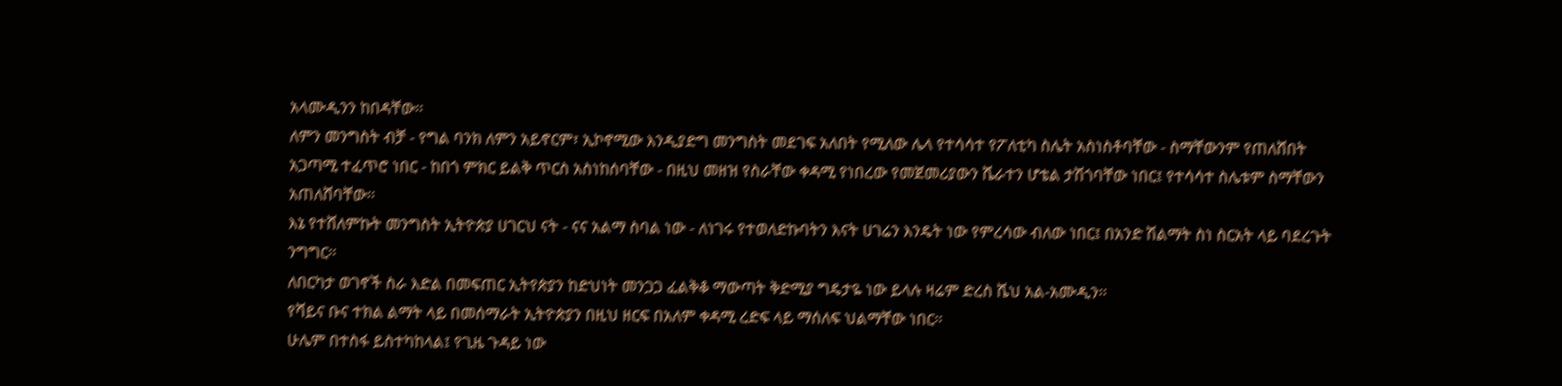አላሙዲንን ከበዳቸው፡፡
ለምን መንግስት ብቻ - የግል ባንክ ለምን አይኖርም፣ ኢኮኖሚው እንዲያድግ መንግስት መደገፍ አለበት የሚለው ሌላ የተሳሳተ የፖለቲካ ስሌት አስነስቶባቸው - ስማቸውንም የጠለሸበት አጋጣሚ ተፈጥሮ ነበር - ከበጎ ምክር ይልቅ ጥርስ አስነከሰባቸው - በዚህ መዘዝ የስራቸው ቀዳሚ የነበረው የመጀመሪያውን ሼራተን ሆቴል ታሽጎባቸው ነበር፤ የተሳሳተ ስሌቱም ስማቸውን አጠለሸባቸው፡፡
እኔ የተሸለምኩት መንግስት ኢትዮጵያ ሀገርህ ናት - ናና አልማ ስባል ነው - ለነገሩ የተወለድኩባትን እናት ሀገሬን እንዴት ነው የምረሳው ብለው ነበር፤ በአንድ ሽልማት ስነ ስርአት ላይ ባደረጉት ንግግር፡፡
ለበርካታ ወገኖች ስራ እድል በመፍጠር ኢትየጵያን ከድህነት መንጋጋ ፈልቅቆ ማውጣት ቅድሚያ ግዴታዬ ነው ይላሉ ዛሬም ድረስ ሼህ አል-አሙዲን፡፡
የሻይና ቡና ተክል ልማት ላይ በመሰማራት ኢትዮጵያን በዚህ ዘርፍ በአለም ቀዳሚ ረድፍ ላይ ማሰለፍ ህልማቸው ነበር፡፡
ሁሌም በተስፋ ይስተካከላል፤ የጊዜ ጉዳይ ነው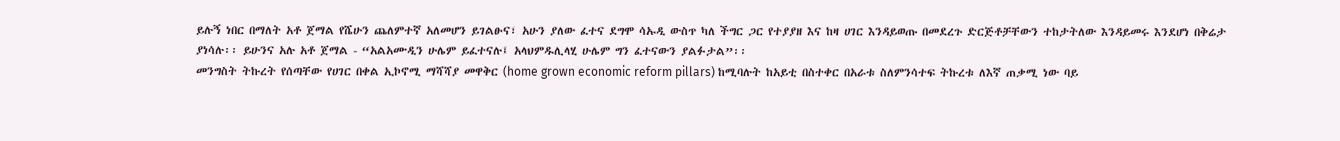ይሉኝ ነበር በማለት አቶ ጀማል የሼሁን ጨለምተኛ አለመሆን ይገልፁና፣ አሁን ያለው ፈተና ደግሞ ሳኡዲ ውስጥ ካለ ችግር ጋር የተያያዘ እና ከዛ ሀገር እንዳይወጡ በመደረጉ ድርጅቶቻቸውን ተከታትለው እንዳይመሩ እንደሆነ በቅሬታ ያነሳሉ፡፡ ይሁንና አሉ አቶ ጀማል - “አልአሙዲን ሁሌም ይፈተናሉ፤ አላህምዱሊላሂ ሁሌም ግን ፈተናውን ያልፉታል”፡፡
መንግስት ትኩረት የሰጣቸው የሀገር በቀል ኢኮኖሚ ማሻሻያ መዋቅር (home grown economic reform pillars) ከሚባሉት ከአይቲ በስተቀር በአራቱ ስለምንሳተፍ ትኩረቱ ለእኛ ጠቃሚ ነው ባይ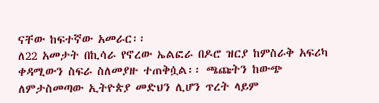ናቸው ከፍተኛው አመራር፡፡
ለ22 አመታት በኪሳራ የኖረው ኤልፎራ በዶሮ ዝርያ ከምስራቅ አፍሪካ ቀዳሚውን ስፍራ ስለመያዙ ተጠቅሷል፡፡ ጫጩትን ከውጭ ለምታስመጣው ኢትዮጵያ መድህን ሊሆን ጥረት ላይም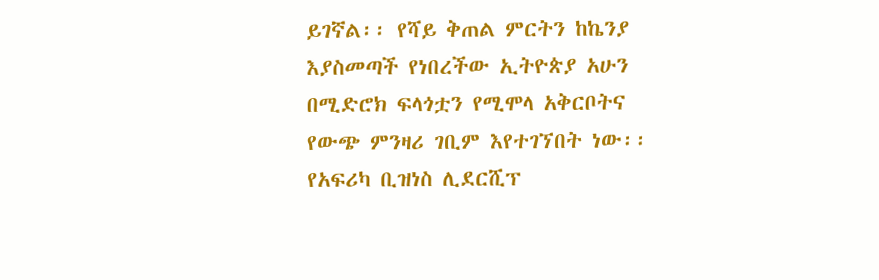ይገኛል፡፡ የሻይ ቅጠል ምርትን ከኬንያ እያስመጣች የነበረችው ኢትዮጵያ አሁን በሚድሮክ ፍላጎቷን የሚሞላ አቅርቦትና የውጭ ምንዛሪ ገቢም እየተገኘበት ነው፡፡
የአፍሪካ ቢዝነስ ሊደርሺፕ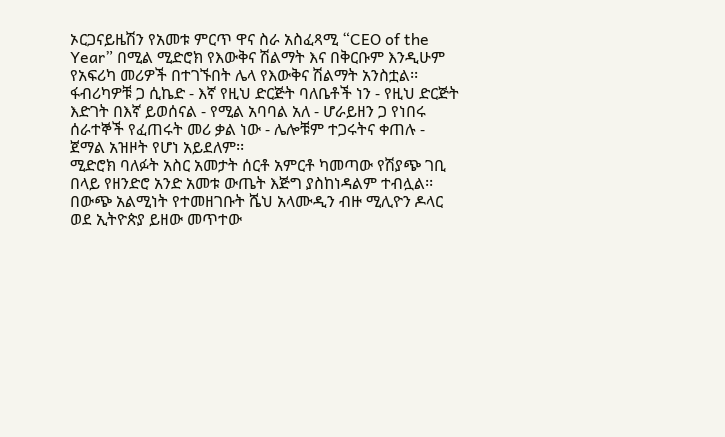ኦርጋናይዜሽን የአመቱ ምርጥ ዋና ስራ አስፈጻሚ “CEO of the Year” በሚል ሚድሮክ የእውቅና ሽልማት እና በቅርቡም እንዲሁም የአፍሪካ መሪዎች በተገኙበት ሌላ የእውቅና ሽልማት አንስቷል፡፡
ፋብሪካዎቹ ጋ ሲኬድ - እኛ የዚህ ድርጅት ባለቤቶች ነን - የዚህ ድርጅት እድገት በእኛ ይወሰናል - የሚል አባባል አለ - ሆራይዘን ጋ የነበሩ ሰራተኞች የፈጠሩት መሪ ቃል ነው - ሌሎቹም ተጋሩትና ቀጠሉ - ጀማል አዝዞት የሆነ አይደለም፡፡
ሚድሮክ ባለፉት አስር አመታት ሰርቶ አምርቶ ካመጣው የሽያጭ ገቢ በላይ የዘንድሮ አንድ አመቱ ውጤት እጅግ ያስከነዳልም ተብሏል፡፡
በውጭ አልሚነት የተመዘገቡት ሼህ አላሙዲን ብዙ ሚሊዮን ዶላር ወደ ኢትዮጵያ ይዘው መጥተው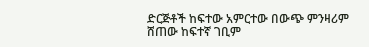ድርጅቶች ከፍተው አምርተው በውጭ ምንዛሪም ሸጠው ከፍተኛ ገቢም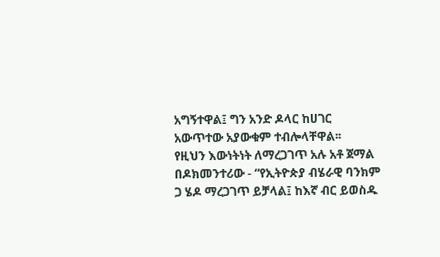አግኝተዋል፤ ግን አንድ ዶላር ከሀገር አውጥተው አያውቁም ተብሎላቸዋል፡፡
የዚህን እውነትነት ለማረጋገጥ አሉ አቶ ጀማል በዶክመንተሪው - “የኢትዮጵያ ብሄራዊ ባንክም ጋ ሄዶ ማረጋገጥ ይቻላል፤ ከእኛ ብር ይወስዱ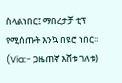ስላልነበር፤ ማበረታቻ ቲፕ የሚሰጡት እንኳ በዩሮ ነበር፡፡
(Via:- ጋዜጠኛ እሸቱ ገለቱ)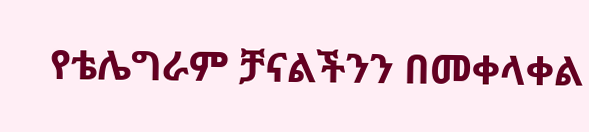የቴሌግራም ቻናልችንን በመቀላቀል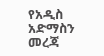የአዲስ አድማስን መረጃ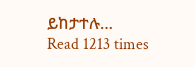ይከታተሉ…
Read 1213 times